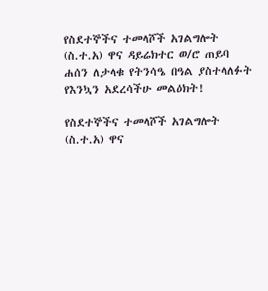የስደተኞችና ተመላሾች አገልግሎት (ስ.ተ.አ) ዋና ዳይሬክተር ወ/ሮ ጠይባ ሐሰን ለታላቁ የትንሳዔ በዓል ያስተላለፉት የእንኳን አደረሳችሁ መልዕክት!

የስደተኞችና ተመላሾች አገልግሎት (ስ.ተ.አ) ዋና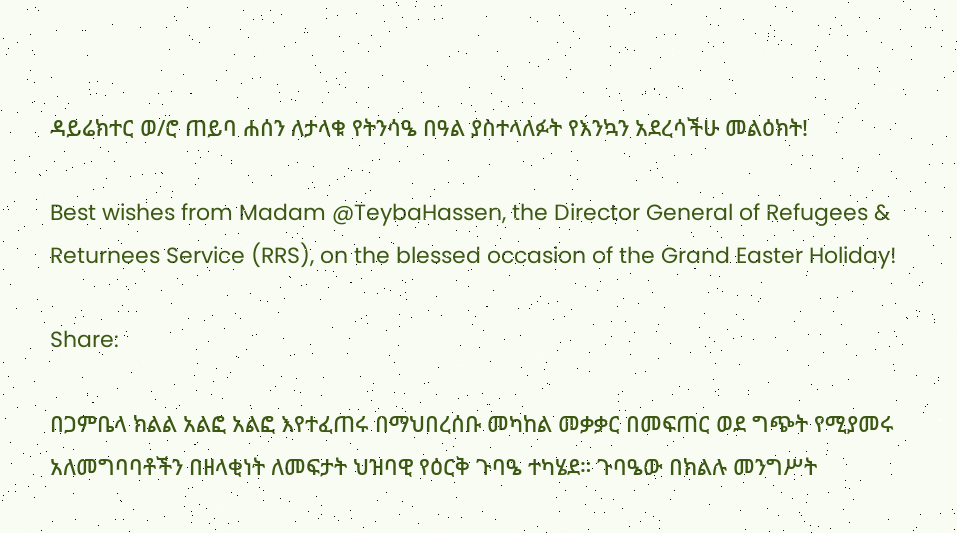ዳይሬክተር ወ/ሮ ጠይባ ሐሰን ለታላቁ የትንሳዔ በዓል ያስተላለፉት የእንኳን አደረሳችሁ መልዕክት!

Best wishes from Madam @TeybaHassen, the Director General of Refugees & Returnees Service (RRS), on the blessed occasion of the Grand Easter Holiday!

Share:

በጋምቤላ ክልል አልፎ አልፎ እየተፈጠሩ በማህበረሰቡ መካከል መቃቃር በመፍጠር ወደ ግጭት የሚያመሩ አለመግባባቶችን በዘላቂነት ለመፍታት ህዝባዊ የዕርቅ ጉባዔ ተካሄደ። ጉባዔው በክልሉ መንግሥት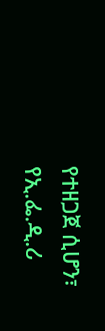የተዘጋጀ ሲሆን፣ የኢ.ፌ.ዲ.ሪ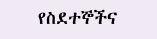የስደተኞችና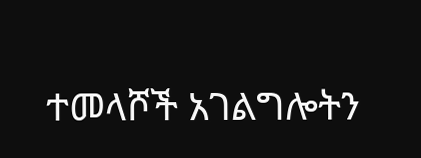ተመላሾች አገልግሎትን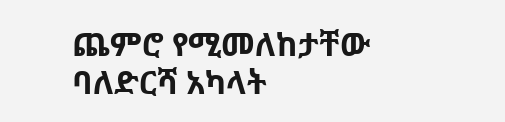ጨምሮ የሚመለከታቸው ባለድርሻ አካላት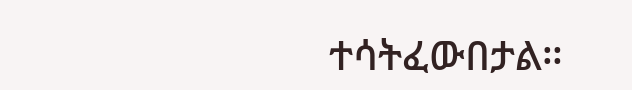ተሳትፈውበታል።